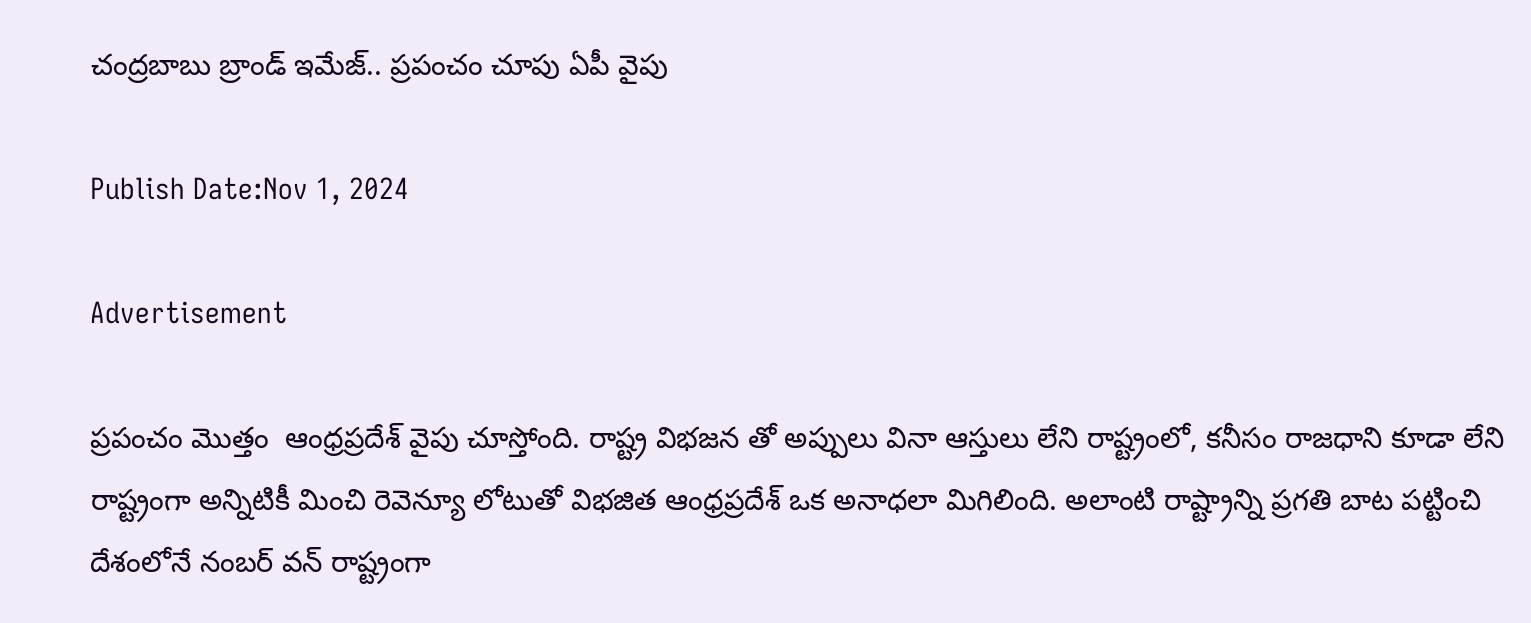చంద్రబాబు బ్రాండ్ ఇమేజ్.. ప్రపంచం చూపు ఏపీ వైపు

Publish Date:Nov 1, 2024

Advertisement

ప్రపంచం మొత్తం  ఆంధ్రప్రదేశ్ వైపు చూస్తోంది. రాష్ట్ర విభజన తో అప్పులు వినా ఆస్తులు లేని రాష్ట్రంలో, కనీసం రాజధాని కూడా లేని రాష్ట్రంగా అన్నిటికీ మించి రెవెన్యూ లోటుతో విభజిత ఆంధ్రప్రదేశ్ ఒక అనాధలా మిగిలింది. అలాంటి రాష్ట్రాన్ని ప్రగతి బాట పట్టించి దేశంలోనే నంబర్ వన్ రాష్ట్రంగా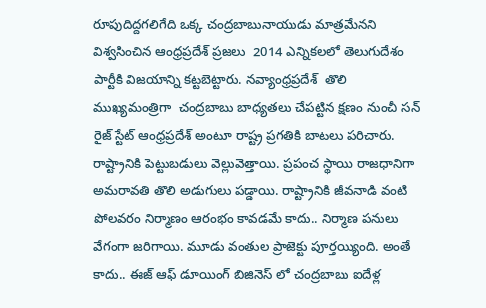రూపుదిద్దగలిగేది ఒక్క చంద్రబాబునాయుడు మాత్రమేనని విశ్వసించిన ఆంధ్రప్రదేశ్ ప్రజలు  2014 ఎన్నికలలో తెలుగుదేశం పార్టీకి విజయాన్ని కట్టబెట్టారు. నవ్యాంధ్రప్రదేశ్  తొలి ముఖ్యమంత్రిగా  చంద్రబాబు బాధ్యతలు చేపట్టిన క్షణం నుంచీ సన్ రైజ్ స్టేట్ ఆంధ్రప్రదేశ్ అంటూ రాష్ట్ర ప్రగతికి బాటలు పరిచారు. రాష్ట్రానికి పెట్టుబడులు వెల్లువెత్తాయి. ప్రపంచ స్థాయి రాజధానిగా అమరావతి తొలి అడుగులు పడ్డాయి. రాష్ట్రానికి జీవనాడి వంటి పోలవరం నిర్మాణం ఆరంభం కావడమే కాదు.. నిర్మాణ పనులు వేగంగా జరిగాయి. మూడు వంతుల ప్రాజెక్టు పూర్తయ్యింది. అంతే కాదు.. ఈజ్ ఆఫ్ డూయింగ్ బిజినెస్ లో చంద్రబాబు ఐదేళ్ల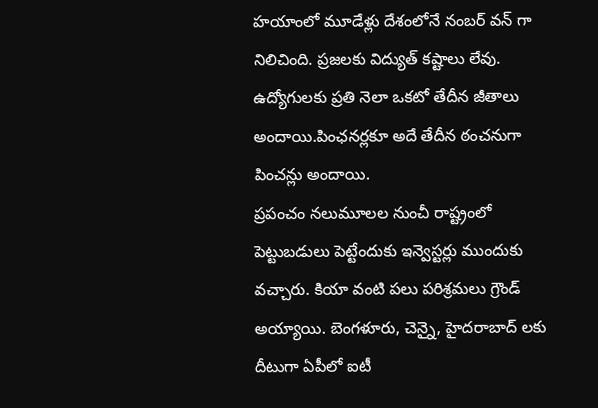హయాంలో మూడేళ్లు దేశంలోనే నంబర్ వన్ గా నిలిచింది. ప్రజలకు విద్యుత్ కష్టాలు లేవు. ఉద్యోగులకు ప్రతి నెలా ఒకటో తేదీన జీతాలు అందాయి.పింఛనర్లకూ అదే తేదీన ఠంచనుగా పించన్లు అందాయి.
ప్రపంచం నలుమూలల నుంచీ రాష్ట్రంలో పెట్టుబడులు పెట్టేందుకు ఇన్వెస్టర్లు ముందుకు వచ్చారు. కియా వంటి పలు పరిశ్రమలు గ్రౌండ్ అయ్యాయి. బెంగళూరు, చెన్నై, హైదరాబాద్ లకు దీటుగా ఏపీలో ఐటీ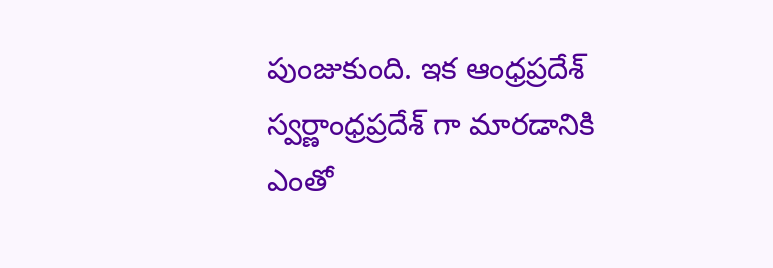పుంజుకుంది. ఇక ఆంధ్రప్రదేశ్ స్వర్ణాంధ్రప్రదేశ్ గా మారడానికి ఎంతో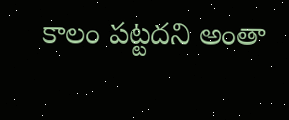కాలం పట్టదని అంతా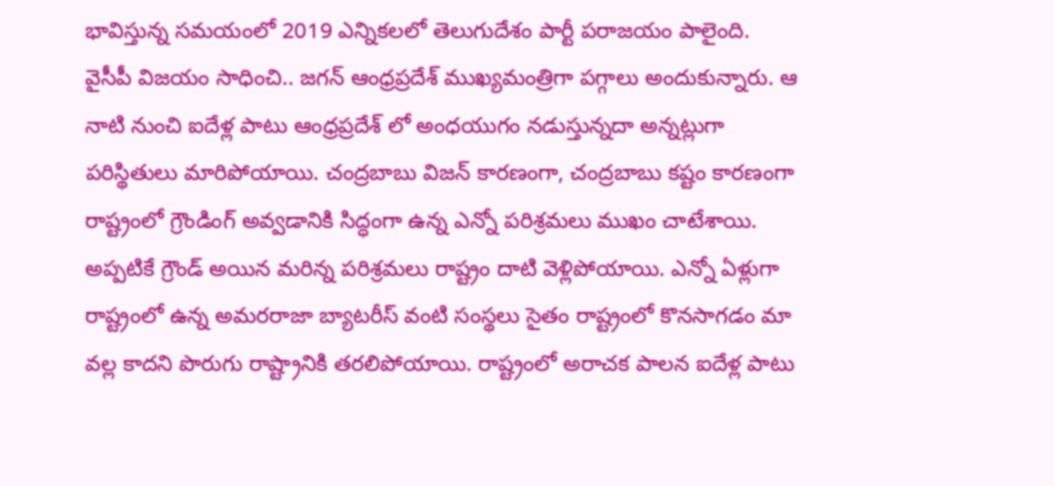భావిస్తున్న సమయంలో 2019 ఎన్నికలలో తెలుగుదేశం పార్టీ పరాజయం పాలైంది.
వైసీపీ విజయం సాధించి.. జగన్ ఆంధ్రప్రదేశ్ ముఖ్యమంత్రిగా పగ్గాలు అందుకున్నారు. ఆ నాటి నుంచి ఐదేళ్ల పాటు ఆంధ్రప్రదేశ్ లో అంధయుగం నడుస్తున్నదా అన్నట్లుగా పరిస్థితులు మారిపోయాయి. చంద్రబాబు విజన్ కారణంగా, చంద్రబాబు కష్టం కారణంగా రాష్ట్రంలో గ్రౌండింగ్ అవ్వడానికి సిద్ధంగా ఉన్న ఎన్నో పరిశ్రమలు ముఖం చాటేశాయి. అప్పటికే గ్రౌండ్ అయిన మరిన్న పరిశ్రమలు రాష్ట్రం దాటి వెళ్లిపోయాయి. ఎన్నో ఏళ్లుగా రాష్ట్రంలో ఉన్న అమరరాజా బ్యాటరీస్ వంటి సంస్థలు సైతం రాష్ట్రంలో కొనసాగడం మా వల్ల కాదని పొరుగు రాష్ట్రానికి తరలిపోయాయి. రాష్ట్రంలో అరాచక పాలన ఐదేళ్ల పాటు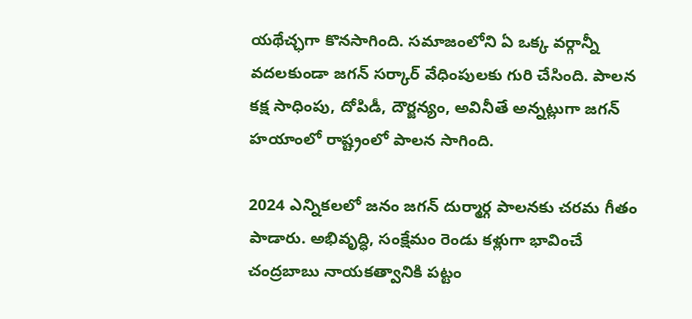యథేచ్ఛగా కొనసాగింది. సమాజంలోని ఏ ఒక్క వర్గాన్నీ వదలకుండా జగన్ సర్కార్ వేధింపులకు గురి చేసింది. పాలన కక్ష సాధింపు, దోపిడీ, దౌర్జన్యం, అవినీతే అన్నట్లుగా జగన్ హయాంలో రాష్ట్రంలో పాలన సాగింది.

2024 ఎన్నికలలో జనం జగన్ దుర్మార్గ పాలనకు చరమ గీతం పాడారు. అభివృద్ధి, సంక్షేమం రెండు కళ్లుగా భావించే చంద్రబాబు నాయకత్వానికి పట్టం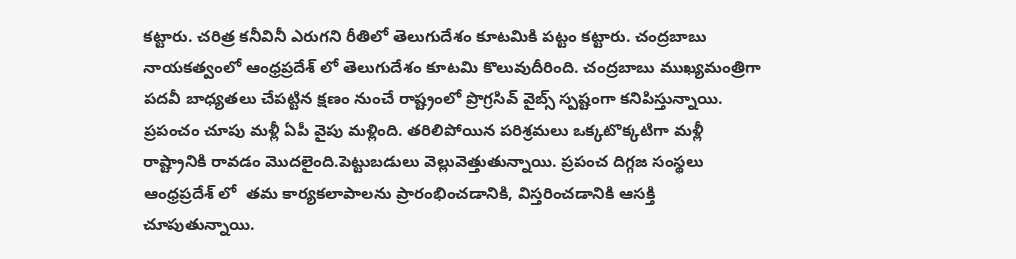కట్టారు. చరిత్ర కనీవినీ ఎరుగని రీతిలో తెలుగుదేశం కూటమికి పట్టం కట్టారు. చంద్రబాబు నాయకత్వంలో ఆంధ్రప్రదేశ్ లో తెలుగుదేశం కూటమి కొలువుదీరింది. చంద్రబాబు ముఖ్యమంత్రిగా పదవీ బాధ్యతలు చేపట్టిన క్షణం నుంచే రాష్ట్రంలో ప్రొగ్రసివ్ వైబ్స్ స్పష్టంగా కనిపిస్తున్నాయి. ప్రపంచం చూపు మళ్లీ ఏపీ వైపు మళ్లింది. తరిలిపోయిన పరిశ్రమలు ఒక్కటొక్కటిగా మళ్లీ రాష్ట్రానికి రావడం మొదలైంది.పెట్టుబడులు వెల్లువెత్తుతున్నాయి. ప్రపంచ దిగ్గజ సంస్థలు ఆంధ్రప్రదేశ్ లో  తమ కార్యకలాపాలను ప్రారంభించడానికి, విస్తరించడానికి ఆసక్తి చూపుతున్నాయి.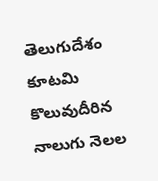తెలుగుదేశం కూటమి కొలువుదీరిన నాలుగు నెలల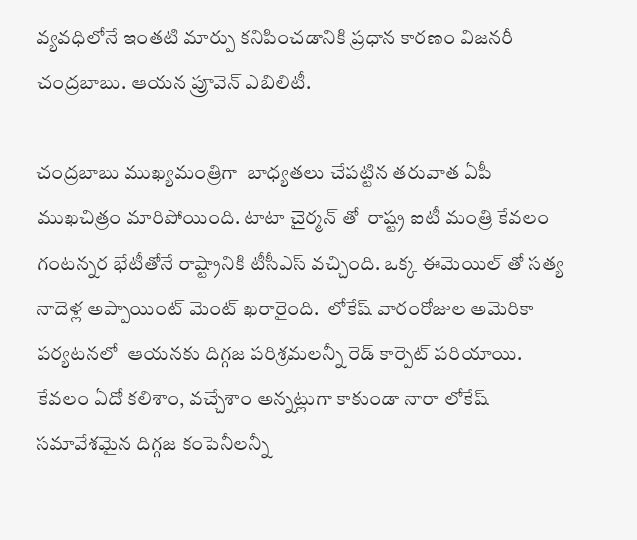వ్యవధిలోనే ఇంతటి మార్పు కనిపించడానికి ప్రధాన కారణం విజనరీ చంద్రబాబు. ఆయన ప్రూవెన్ ఎబిలిటీ.

చంద్రబాబు ముఖ్యమంత్రిగా  బాధ్యతలు చేపట్టిన తరువాత ఏపీ ముఖచిత్రం మారిపోయింది. టాటా చైర్మన్ తో  రాష్ట్ర ఐటీ మంత్రి కేవలం గంటన్నర భేటీతోనే రాష్ట్రానికి టీసీఎస్ వచ్చింది. ఒక్క ఈమెయిల్ తో సత్య నాదెళ్ల అప్పాయింట్ మెంట్ ఖరారైంది.  లోకేష్ వారంరోజుల అమెరికా పర్యటనలో  ఆయనకు దిగ్గజ పరిశ్రమలన్నీ రెడ్ కార్పెట్ పరియాయి. కేవలం ఏదో కలిశాం, వచ్చేశాం అన్నట్లుగా కాకుండా నారా లోకేష్ సమావేశమైన దిగ్గజ కంపెనీలన్నీ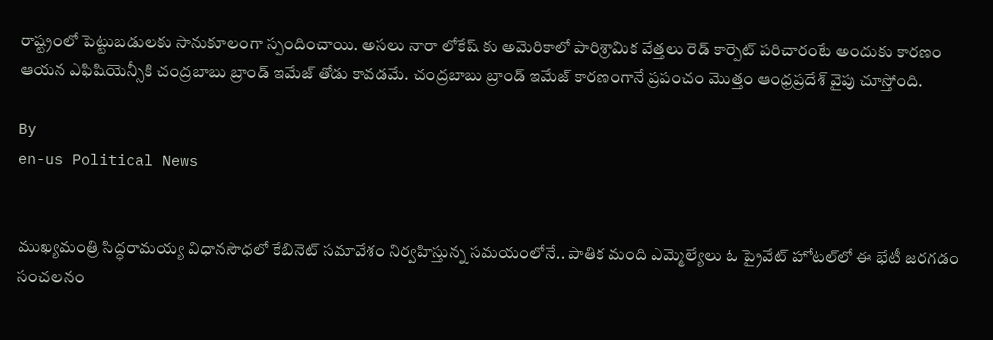రాష్ట్రంలో పెట్టుబడులకు సానుకూలంగా స్పందించాయి. అసలు నారా లోకేష్ కు అమెరికాలో పారిశ్రామిక వేత్తలు రెడ్ కార్పెట్ పరిచారంటే అందుకు కారణం ఆయన ఎఫిషియెన్సీకి చంద్రబాబు బ్రాండ్ ఇమేజ్ తోడు కావడమే. చంద్రబాబు బ్రాండ్ ఇమేజ్ కారణంగానే ప్రపంచం మొత్తం ఆంధ్రప్రదేశ్ వైపు చూస్తోంది.

By
en-us Political News


ముఖ్యమంత్రి సిద్ధరామయ్య విధానసౌధలో కేబినెట్ సమావేశం నిర్వహిస్తున్న సమయంలోనే.. పాతిక మంది ఎమ్మెల్యేలు ఓ ప్రైవేట్ హోటల్‌లో ఈ భేటీ జరగడం సంచలనం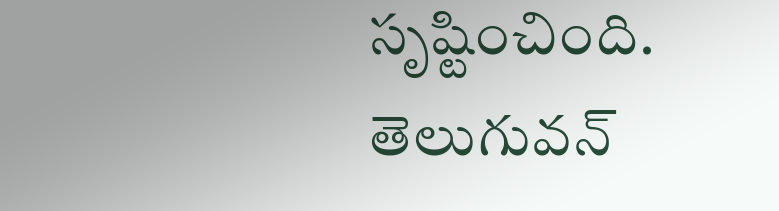సృష్టించింది.
తెలుగువన్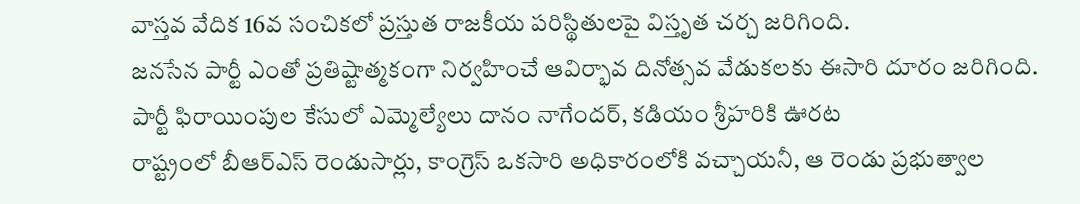వాస్తవ వేదిక 16వ సంచికలో ప్రస్తుత రాజకీయ పరిస్థితులపై విస్తృత చర్చ జరిగింది.
జనసేన పార్టీ ఎంతో ప్రతిష్టాత్మకంగా నిర్వహించే ఆవిర్భావ దినోత్సవ వేడుకలకు ఈసారి దూరం జరిగింది.
పార్టీ ఫిరాయింపుల కేసులో ఎమ్మెల్యేలు దానం నాగేందర్, కడియం శ్రీహరికి ఊరట
రాష్ట్రంలో బీఆర్ఎస్‌ రెండుసార్లు, కాంగ్రెస్‌ ఒకసారి అధికారంలోకి వచ్చాయనీ, ఆ రెండు ప్రభుత్వాల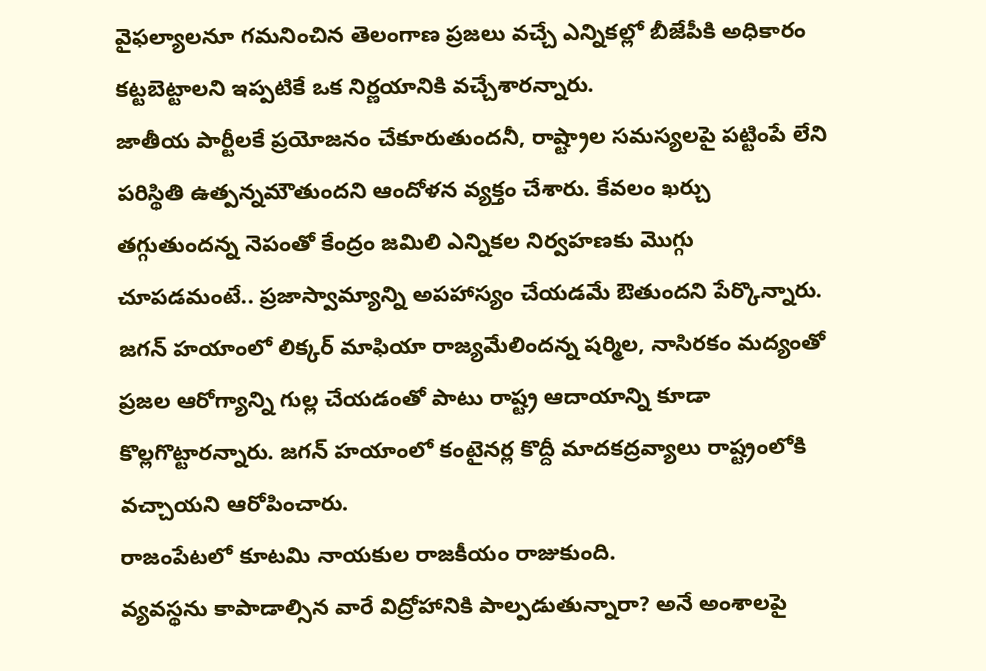వైఫల్యాలనూ గమనించిన తెలంగాణ ప్రజలు వచ్చే ఎన్నికల్లో బీజేపీకి అధికారం కట్టబెట్టాలని ఇప్పటికే ఒక నిర్ణయానికి వచ్చేశారన్నారు.
జాతీయ పార్టీలకే ప్రయోజనం చేకూరుతుందనీ, రాష్ట్రాల సమస్యలపై పట్టింపే లేని పరిస్థితి ఉత్పన్నమౌతుందని ఆందోళన వ్యక్తం చేశారు. కేవలం ఖర్చు తగ్గుతుందన్న నెపంతో కేంద్రం జమిలి ఎన్నికల నిర్వహణకు మొగ్గు చూపడమంటే.. ప్రజాస్వామ్యాన్ని అపహాస్యం చేయడమే ఔతుందని పేర్కొన్నారు.
జగన్ హయాంలో లిక్కర్ మాఫియా రాజ్యమేలిందన్న షర్మిల, నాసిరకం మద్యంతో ప్రజల ఆరోగ్యాన్ని గుల్ల చేయడంతో పాటు రాష్ట్ర ఆదాయాన్ని కూడా కొల్లగొట్టారన్నారు. జగన్ హయాంలో కంటైనర్ల కొద్దీ మాదకద్రవ్యాలు రాష్ట్రంలోకి వచ్చాయని ఆరోపించారు.
రాజంపేటలో కూటమి నాయకుల రాజకీయం రాజుకుంది.
వ్యవస్థను కాపాడాల్సిన వారే విద్రోహానికి పాల్పడుతున్నారా? అనే అంశాలపై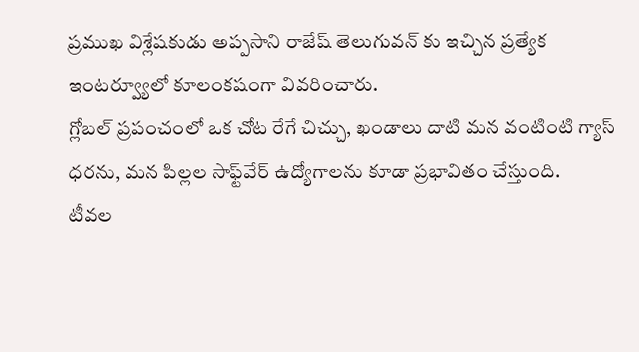ప్రముఖ విశ్లేషకుడు అప్పసాని రాజేష్ తెలుగువన్ కు ఇచ్చిన ప్రత్యేక ఇంటర్వ్యూలో కూలంకషంగా వివరించారు.
గ్లోబల్ ప్రపంచంలో ఒక చోట రేగే చిచ్చు, ఖండాలు దాటి మన వంటింటి గ్యాస్ ధరను, మన పిల్లల సాఫ్ట్‌వేర్ ఉద్యోగాలను కూడా ప్రభావితం చేస్తుంది.
టీవ‌ల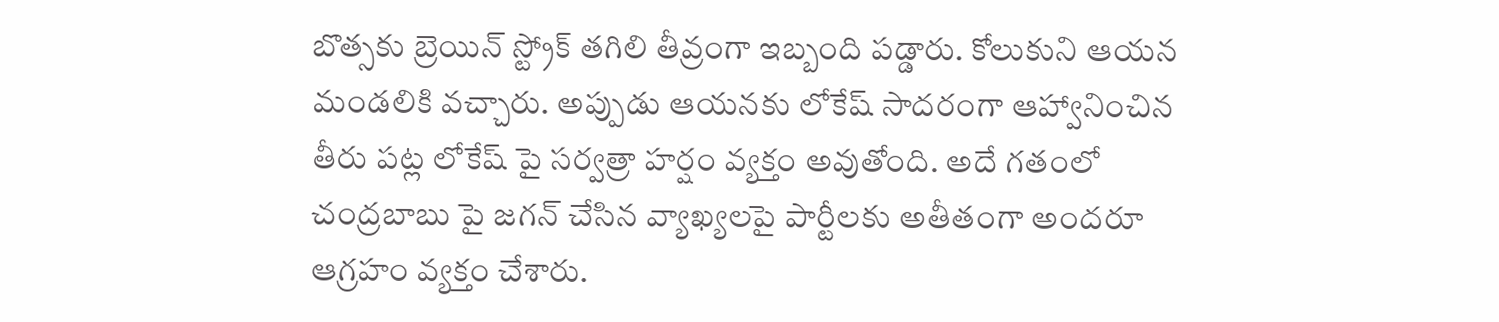బొత్సకు బ్రెయిన్ స్ట్రోక్ త‌గిలి తీవ్రంగా ఇబ్బంది ప‌డ్డారు. కోలుకుని ఆయ‌న మండ‌లికి వచ్చారు. అప్పుడు ఆయనకు లోకేష్ సాద‌రంగా ఆహ్వానించిన తీరు పట్ల లోకేష్ పై సర్వత్రా హర్షం వ్యక్తం అవుతోంది. అదే గతంలో చంద్రబాబు పై జగన్ చేసిన వ్యాఖ్యలపై పార్టీలకు అతీతంగా అందరూ ఆగ్రహం వ్యక్తం చేశారు.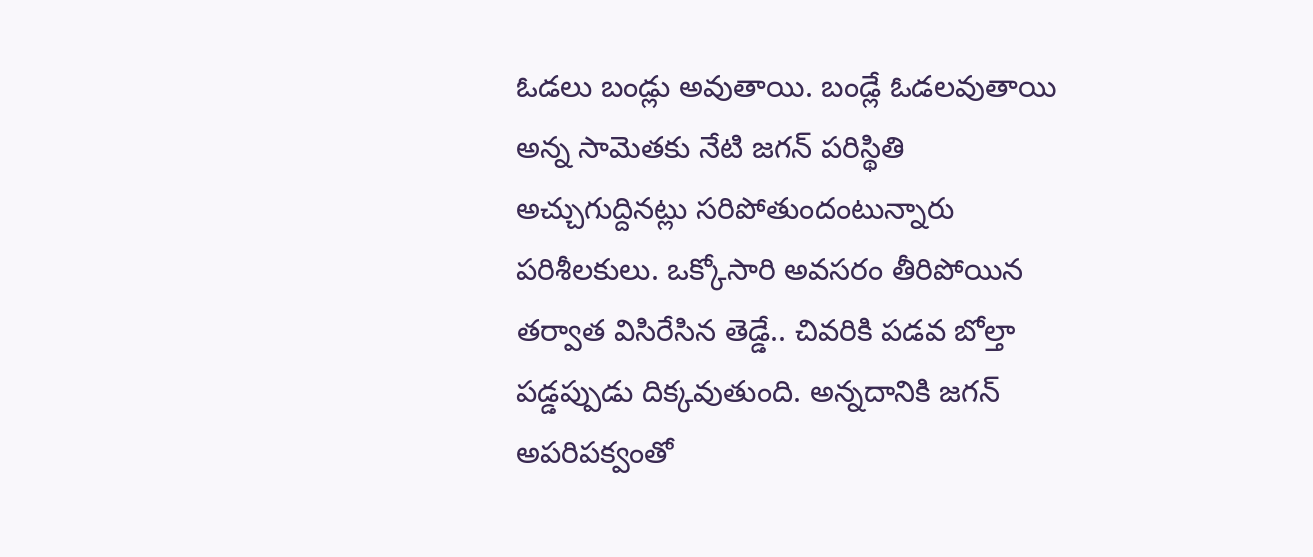ఓడ‌లు బండ్లు అవుతాయి. బండ్లే ఓడ‌ల‌వుతాయి అన్న సామెతకు నేటి జగన్ పరిస్థితి అచ్చుగుద్దినట్లు సరిపోతుందంటున్నారు పరిశీలకులు. ఒక్కోసారి అవ‌స‌రం తీరిపోయిన త‌ర్వాత విసిరేసిన తెడ్డే.. చివ‌రికి ప‌డ‌వ బోల్తా ప‌డ్డ‌ప్పుడు దిక్క‌వుతుంది. అన్న‌దానికి జ‌గ‌న్ అప‌రిప‌క్వంతో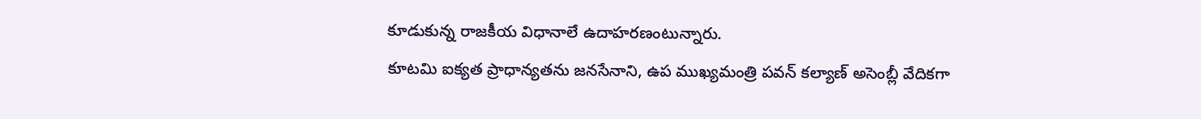కూడుకున్న రాజ‌కీయ విధానాలే ఉదాహ‌ర‌ణంటున్నారు.
కూటమి ఐక్యత ప్రాధాన్యతను జనసేనాని, ఉప ముఖ్యమంత్రి పవన్ కల్యాణ్ అసెంబ్లీ వేదికగా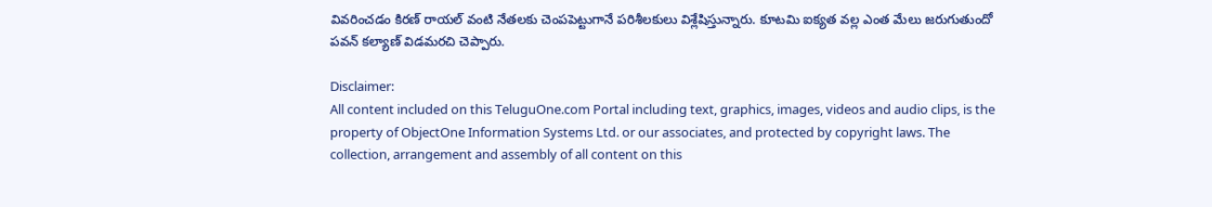వివరించడం కిరణ్ రాయల్ వంటి నేతలకు చెంపపెట్టుగానే పరిశీలకులు విశ్లేషిస్తున్నారు. కూటమి ఐక్యత వల్ల ఎంత మేలు జ‌రుగుతుందో పవన్ కల్యాణ్ విడ‌మ‌ర‌చి చెప్పారు.

Disclaimer:
All content included on this TeluguOne.com Portal including text, graphics, images, videos and audio clips, is the property of ObjectOne Information Systems Ltd. or our associates, and protected by copyright laws. The collection, arrangement and assembly of all content on this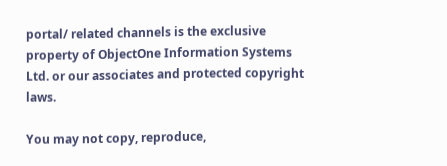portal/ related channels is the exclusive property of ObjectOne Information Systems Ltd. or our associates and protected copyright laws.

You may not copy, reproduce,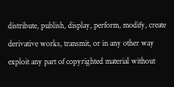distribute, publish, display, perform, modify, create derivative works, transmit, or in any other way exploit any part of copyrighted material without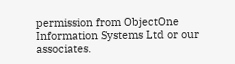permission from ObjectOne Information Systems Ltd or our associates.